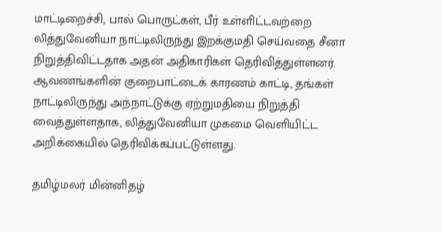மாட்டிறைச்சி, பால் பொருட்கள், பீர் உள்ளிட்டவற்றை லித்துவேனியா நாட்டிலிருந்து இறக்குமதி செய்வதை சீனா நிறுத்திவிட்டதாக அதன் அதிகாரிகள் தெரிவித்துள்ளனர். ஆவணங்களின் குறைபாட்டைக் காரணம் காட்டி, தங்கள் நாட்டிலிருந்து அந்நாட்டுக்கு ஏற்றுமதியை நிறுத்தி வைத்துள்ளதாக, லித்துவேனியா முகமை வெளியிட்ட அறிக்கையில் தெரிவிக்கப்பட்டுள்ளது.

தமிழ்மலர் மின்னிதழ்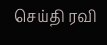செய்தி ரவி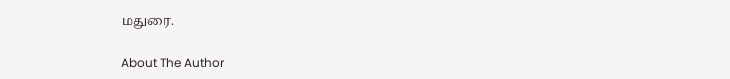மதுரை.

About The Author